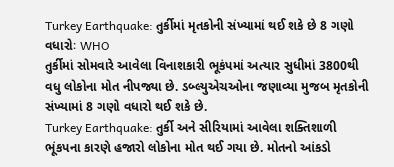Turkey Earthquake: તુર્કીમાં મૃતકોની સંખ્યામાં થઈ શકે છે 8 ગણો વધારોઃ WHO
તુર્કીમાં સોમવારે આવેલા વિનાશકારી ભૂકંપમાં અત્યાર સુધીમાં 3800થી વધુ લોકોના મોત નીપજ્યા છે. ડબ્લ્યુએચઓના જણાવ્યા મુજબ મૃતકોની સંખ્યામાં 8 ગણો વધારો થઈ શકે છે.
Turkey Earthquake: તુર્કી અને સીરિયામાં આવેલા શક્તિશાળી ભૂંકપના કારણે હજારો લોકોના મોત થઈ ગયા છે. મોતનો આંકડો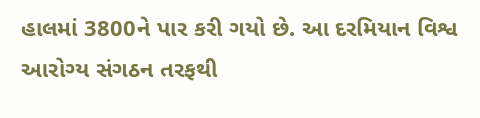હાલમાં 3800ને પાર કરી ગયો છે. આ દરમિયાન વિશ્વ આરોગ્ય સંગઠન તરફથી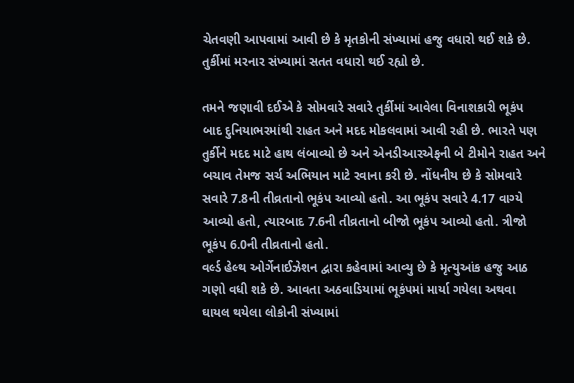ચેતવણી આપવામાં આવી છે કે મૃતકોની સંખ્યામાં હજુ વધારો થઈ શકે છે. તુર્કીમાં મરનાર સંખ્યામાં સતત વધારો થઈ રહ્યો છે.

તમને જણાવી દઈએ કે સોમવારે સવારે તુર્કીમાં આવેલા વિનાશકારી ભૂકંપ બાદ દુનિયાભરમાંથી રાહત અને મદદ મોકલવામાં આવી રહી છે. ભારતે પણ તુર્કીને મદદ માટે હાથ લંબાવ્યો છે અને એનડીઆરએફની બે ટીમોને રાહત અને બચાવ તેમજ સર્ચ અભિયાન માટે રવાના કરી છે. નોંધનીય છે કે સોમવારે સવારે 7.8ની તીવ્રતાનો ભૂકંપ આવ્યો હતો. આ ભૂકંપ સવારે 4.17 વાગ્યે આવ્યો હતો, ત્યારબાદ 7.6ની તીવ્રતાનો બીજો ભૂકંપ આવ્યો હતો. ત્રીજો ભૂકંપ 6.0ની તીવ્રતાનો હતો.
વર્લ્ડ હેલ્થ ઓર્ગેનાઈઝેશન દ્વારા કહેવામાં આવ્યુ છે કે મૃત્યુઆંક હજુ આઠ ગણો વધી શકે છે. આવતા અઠવાડિયામાં ભૂકંપમાં માર્યા ગયેલા અથવા ઘાયલ થયેલા લોકોની સંખ્યામાં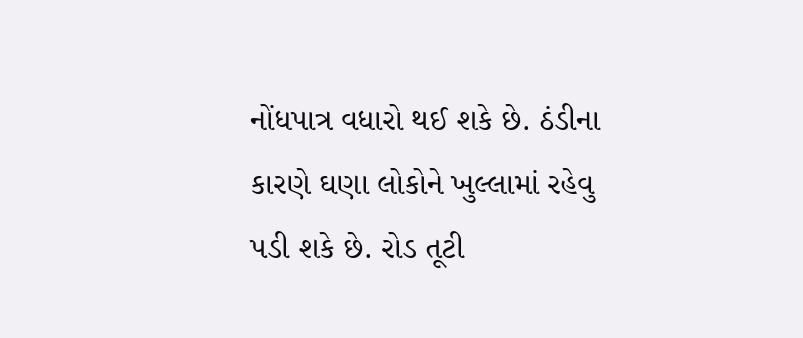નોંધપાત્ર વધારો થઈ શકે છે. ઠંડીના કારણે ઘણા લોકોને ખુલ્લામાં રહેવુ પડી શકે છે. રોડ તૂટી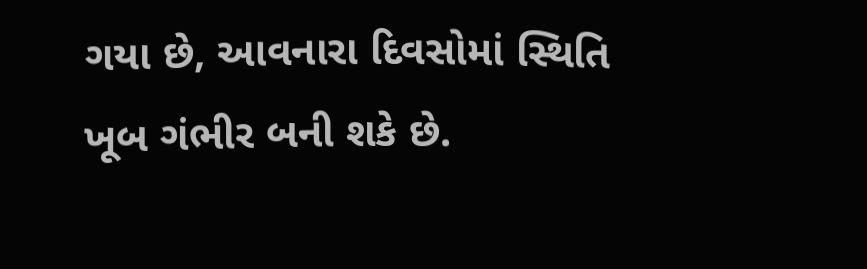ગયા છે, આવનારા દિવસોમાં સ્થિતિ ખૂબ ગંભીર બની શકે છે.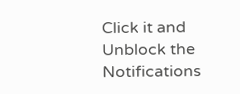Click it and Unblock the Notifications